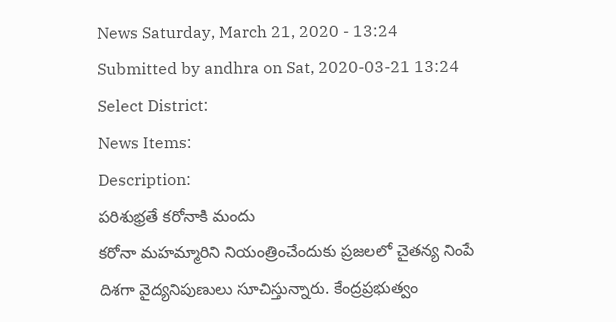News Saturday, March 21, 2020 - 13:24
Submitted by andhra on Sat, 2020-03-21 13:24
Select District:
News Items:
Description:
పరిశుభ్రతే కరోనాకి మందు
కరోనా మహమ్మారిని నియంత్రించేందుకు ప్రజలలో చైతన్య నింపే దిశగా వైద్యనిపుణులు సూచిస్తున్నారు. కేంద్రప్రభుత్వం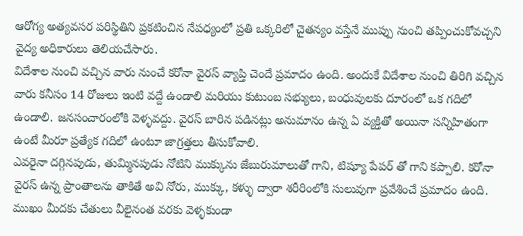ఆరోగ్య అత్యవసర పరిస్థితిని ప్రకటించిన నేపధ్యంలో ప్రతి ఒక్కరిలో చైతన్యం వస్తేనే ముప్పు నుంచి తప్పించుకోవచ్చని వైద్య అధికారులు తెలియచేసారు.
విదేశాల నుంచి వచ్చిన వారు నుంచే కరోనా వైరస్ వ్యాప్తి చెందే ప్రమాదం ఉంది. అందుకే విదేశాల నుంచి తిరిగి వచ్చిన వారు కనీసం 14 రోజులు ఇంటి వద్దే ఉండాలి మరియు కుటుంబ సభ్యులు, బంధువులకు దూరంలో ఒక గదిలో ఉండాలి. జనసంచారంలోకి వెళ్ళవద్దు. వైరస్ బారిన పడినట్లు అనుమానం ఉన్న ఏ వ్యక్తితో అయినా సన్నిహితంగా ఉంటే మీరూ ప్రత్యేక గదిలో ఉంటూ జాగ్రత్తలు తీసుకోవాలి.
ఎవరైనా దగ్గినపుడు, తుమ్మినపుడు నోటిని ముక్కును జేబురుమాలుతో గాని, టిష్యూ పేపర్ తో గాని కప్పాలి. కరోనా వైరస్ ఉన్న ప్రాంతాలను తాకితే అవి నోరు, ముక్కు, కళ్ళు ద్వారా శరీరింలోకి సులువుగా ప్రవేశించే ప్రమాదం ఉంది. ముఖం మీదకు చేతులు వీలైనంత వరకు వెళ్ళకుండా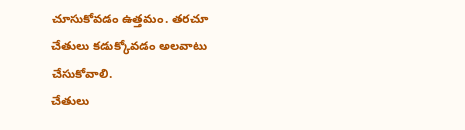చూసుకోవడం ఉత్తమం. తరచూ చేతులు కడుక్కోవడం అలవాటు చేసుకోవాలి.
చేతులు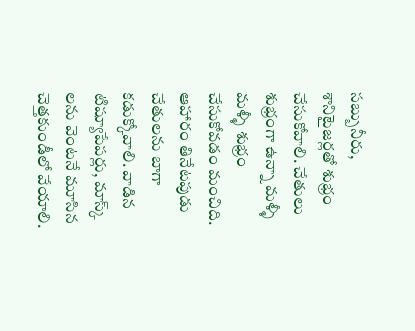సబ్బునీరు, శానిటైజర్లతో శుభ్రం చేసుకోవాలి. చేతులు శుభ్రంగా ఉన్నా మళ్ళీ మళ్ళీ శుభ్రం చేసుకోవడం మంచిది. ఆహారం తినేటపుడు చేతులను బాగా కడుక్కోవాలి. వాడిన టిష్యూపేపర్లు, మాస్క్ లను వెంటనే మూసిన చెత్తకుండీలో వేయాలి.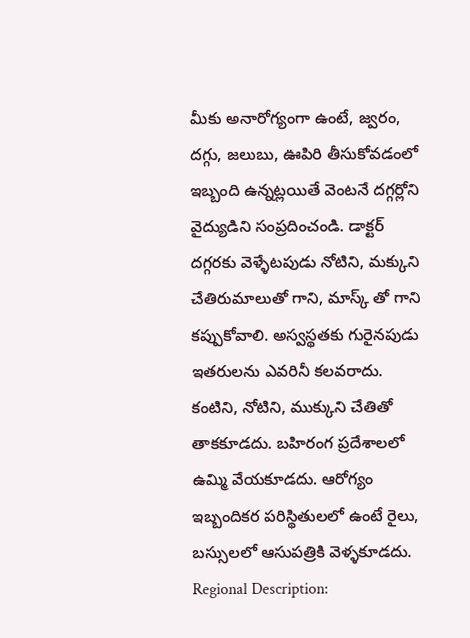మీకు అనారోగ్యంగా ఉంటే, జ్వరం, దగ్గు, జలుబు, ఊపిరి తీసుకోవడంలో ఇబ్బంది ఉన్నట్లయితే వెంటనే దగ్గర్లోని వైద్యుడిని సంప్రదించండి. డాక్టర్ దగ్గరకు వెళ్ళేటపుడు నోటిని, మక్కుని చేతిరుమాలుతో గాని, మాస్క్ తో గాని కప్పుకోవాలి. అస్వస్థతకు గురైనపుడు ఇతరులను ఎవరినీ కలవరాదు. కంటిని, నోటిని, ముక్కుని చేతితో తాకకూడదు. బహిరంగ ప్రదేశాలలో ఉమ్మి వేయకూడదు. ఆరోగ్యం ఇబ్బందికర పరిస్థితులలో ఉంటే రైలు, బస్సులలో ఆసుపత్రికి వెళ్ళకూడదు.
Regional Description: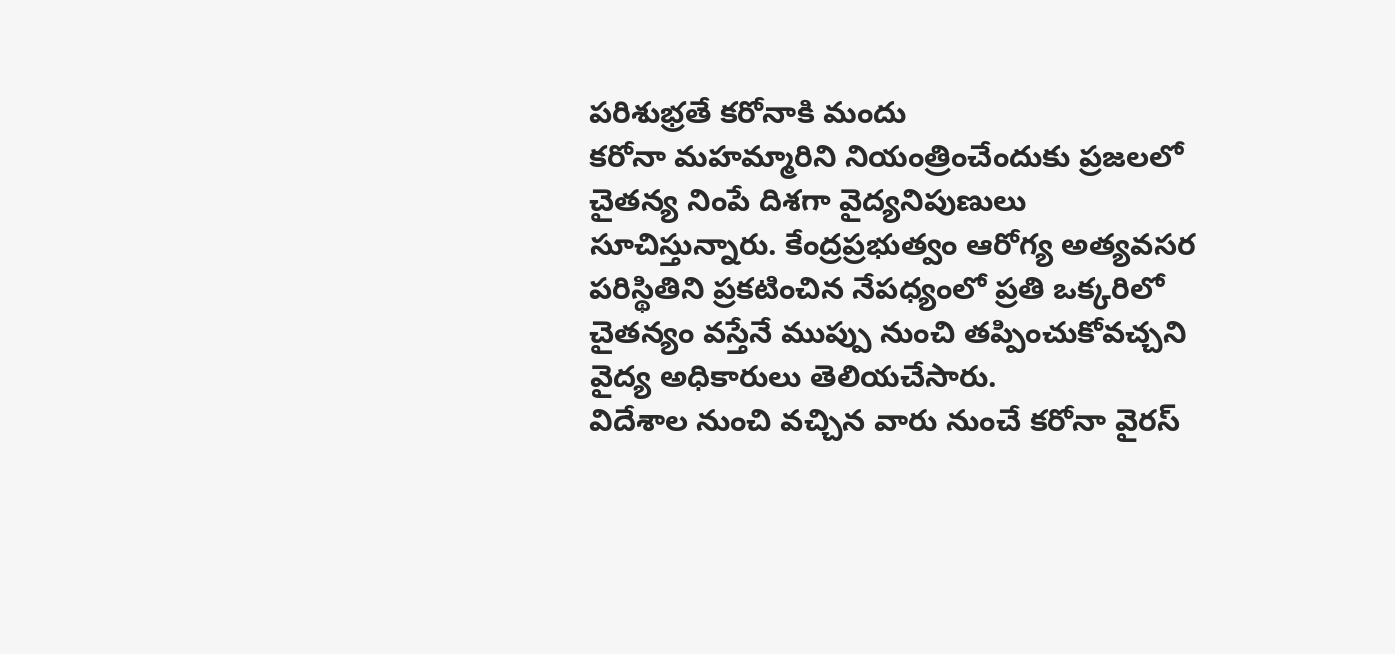పరిశుభ్రతే కరోనాకి మందు
కరోనా మహమ్మారిని నియంత్రించేందుకు ప్రజలలో చైతన్య నింపే దిశగా వైద్యనిపుణులు సూచిస్తున్నారు. కేంద్రప్రభుత్వం ఆరోగ్య అత్యవసర పరిస్థితిని ప్రకటించిన నేపధ్యంలో ప్రతి ఒక్కరిలో చైతన్యం వస్తేనే ముప్పు నుంచి తప్పించుకోవచ్చని వైద్య అధికారులు తెలియచేసారు.
విదేశాల నుంచి వచ్చిన వారు నుంచే కరోనా వైరస్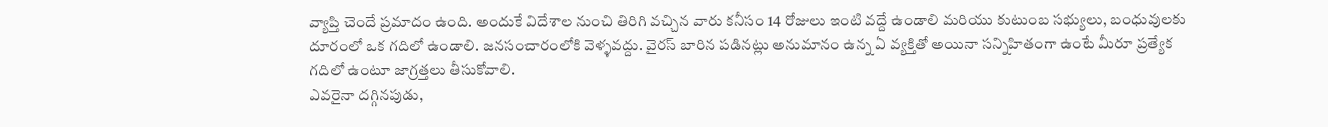వ్యాప్తి చెందే ప్రమాదం ఉంది. అందుకే విదేశాల నుంచి తిరిగి వచ్చిన వారు కనీసం 14 రోజులు ఇంటి వద్దే ఉండాలి మరియు కుటుంబ సభ్యులు, బంధువులకు దూరంలో ఒక గదిలో ఉండాలి. జనసంచారంలోకి వెళ్ళవద్దు. వైరస్ బారిన పడినట్లు అనుమానం ఉన్న ఏ వ్యక్తితో అయినా సన్నిహితంగా ఉంటే మీరూ ప్రత్యేక గదిలో ఉంటూ జాగ్రత్తలు తీసుకోవాలి.
ఎవరైనా దగ్గినపుడు,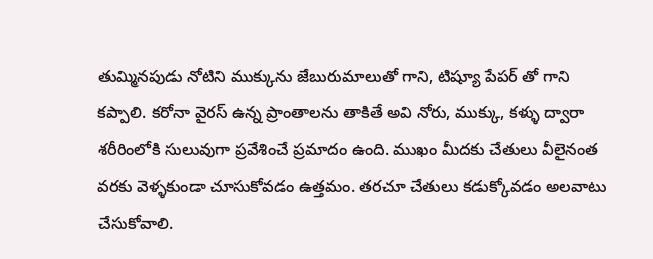తుమ్మినపుడు నోటిని ముక్కును జేబురుమాలుతో గాని, టిష్యూ పేపర్ తో గాని కప్పాలి. కరోనా వైరస్ ఉన్న ప్రాంతాలను తాకితే అవి నోరు, ముక్కు, కళ్ళు ద్వారా శరీరింలోకి సులువుగా ప్రవేశించే ప్రమాదం ఉంది. ముఖం మీదకు చేతులు వీలైనంత వరకు వెళ్ళకుండా చూసుకోవడం ఉత్తమం. తరచూ చేతులు కడుక్కోవడం అలవాటు చేసుకోవాలి.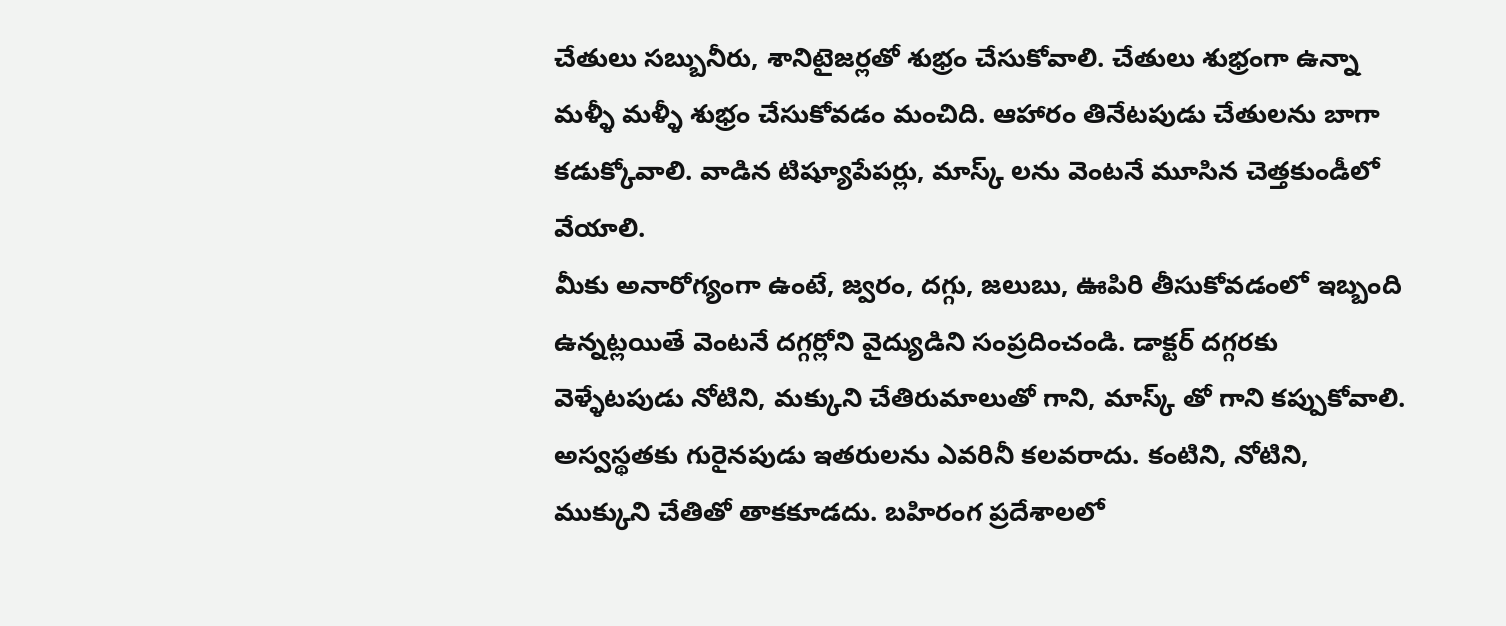చేతులు సబ్బునీరు, శానిటైజర్లతో శుభ్రం చేసుకోవాలి. చేతులు శుభ్రంగా ఉన్నా మళ్ళీ మళ్ళీ శుభ్రం చేసుకోవడం మంచిది. ఆహారం తినేటపుడు చేతులను బాగా కడుక్కోవాలి. వాడిన టిష్యూపేపర్లు, మాస్క్ లను వెంటనే మూసిన చెత్తకుండీలో వేయాలి.
మీకు అనారోగ్యంగా ఉంటే, జ్వరం, దగ్గు, జలుబు, ఊపిరి తీసుకోవడంలో ఇబ్బంది ఉన్నట్లయితే వెంటనే దగ్గర్లోని వైద్యుడిని సంప్రదించండి. డాక్టర్ దగ్గరకు వెళ్ళేటపుడు నోటిని, మక్కుని చేతిరుమాలుతో గాని, మాస్క్ తో గాని కప్పుకోవాలి. అస్వస్థతకు గురైనపుడు ఇతరులను ఎవరినీ కలవరాదు. కంటిని, నోటిని, ముక్కుని చేతితో తాకకూడదు. బహిరంగ ప్రదేశాలలో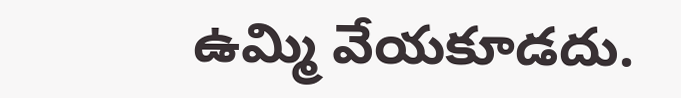ఉమ్మి వేయకూడదు.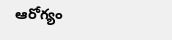ఆరోగ్యం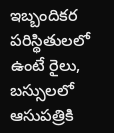ఇబ్బందికర పరిస్థితులలో ఉంటే రైలు, బస్సులలో ఆసుపత్రికి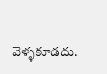వెళ్ళకూడదు.